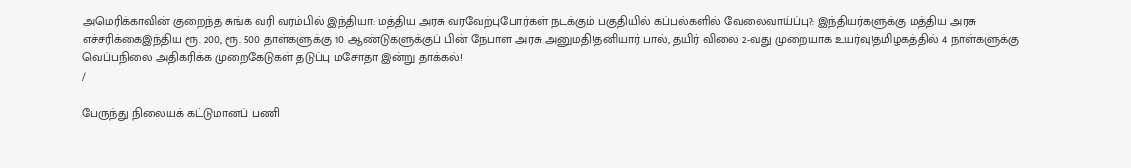அமெரிக்காவின் குறைந்த சுங்க வரி வரம்பில் இந்தியா: மத்திய அரசு வரவேற்புபோர்கள் நடக்கும் பகுதியில் கப்பல்களில் வேலைவாய்ப்பு?: இந்தியர்களுக்கு மத்திய அரசு எச்சரிக்கைஇந்திய ரூ. 200, ரூ. 500 தாள்களுக்கு 10 ஆண்டுகளுக்குப் பின் நேபாள அரசு அனுமதி!தனியார் பால், தயிர் விலை 2-வது முறையாக உயர்வு!தமிழகத்தில் 4 நாள்களுக்கு வெப்பநிலை அதிகரிக்க முறைகேடுகள் தடுப்பு மசோதா இன்று தாக்கல்!
/

பேருந்து நிலையக் கட்டுமானப் பணி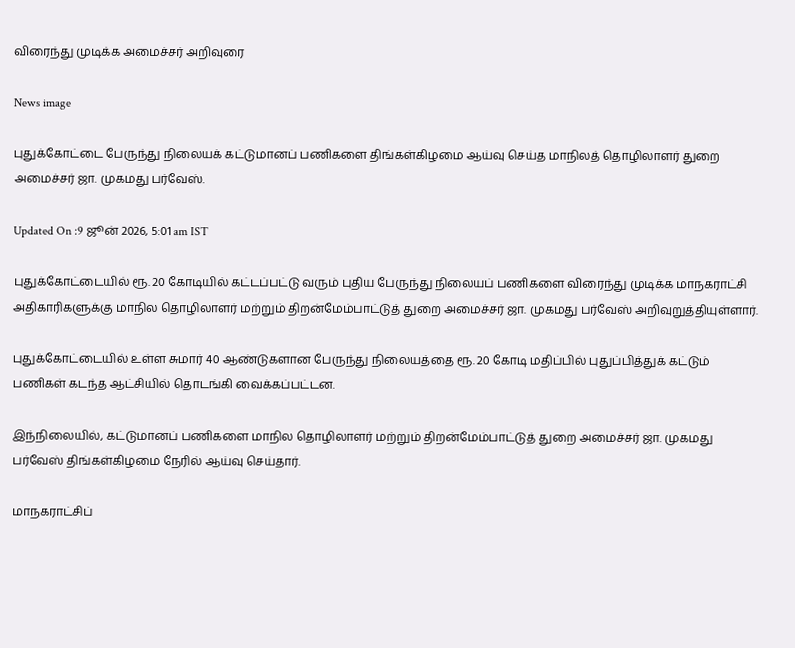விரைந்து முடிக்க அமைச்சர் அறிவுரை

News image

புதுக்கோட்டை பேருந்து நிலையக் கட்டுமானப் பணிகளை திங்கள்கிழமை ஆய்வு செய்த மாநிலத் தொழிலாளர் துறை அமைச்சர் ஜா. முகமது பர்வேஸ்.

Updated On :9 ஜூன் 2026, 5:01 am IST

புதுக்கோட்டையில் ரூ. 20 கோடியில் கட்டப்பட்டு வரும் புதிய பேருந்து நிலையப் பணிகளை விரைந்து முடிக்க மாநகராட்சி அதிகாரிகளுக்கு மாநில தொழிலாளர் மற்றும் திறன்மேம்பாட்டுத் துறை அமைச்சர் ஜா. முகமது பர்வேஸ் அறிவுறுத்தியுள்ளார்.

புதுக்கோட்டையில் உள்ள சுமார் 40 ஆண்டுகளான பேருந்து நிலையத்தை ரூ. 20 கோடி மதிப்பில் புதுப்பித்துக் கட்டும் பணிகள் கடந்த ஆட்சியில் தொடங்கி வைக்கப்பட்டன.

இந்நிலையில், கட்டுமானப் பணிகளை மாநில தொழிலாளர் மற்றும் திறன்மேம்பாட்டுத் துறை அமைச்சர் ஜா. முகமது பர்வேஸ் திங்கள்கிழமை நேரில் ஆய்வு செய்தார்.

மாநகராட்சிப்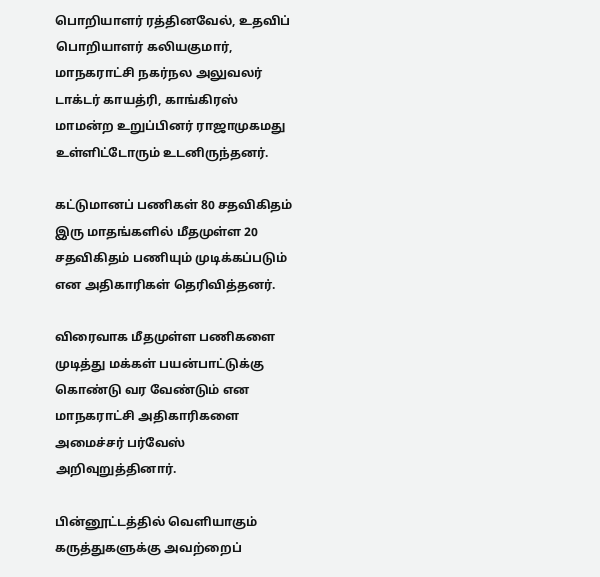பொறியாளர் ரத்தினவேல், உதவிப் பொறியாளர் கலியகுமார், மாநகராட்சி நகர்நல அலுவலர் டாக்டர் காயத்ரி, காங்கிரஸ் மாமன்ற உறுப்பினர் ராஜாமுகமது உள்ளிட்டோரும் உடனிருந்தனர்.

கட்டுமானப் பணிகள் 80 சதவிகிதம் இரு மாதங்களில் மீதமுள்ள 20 சதவிகிதம் பணியும் முடிக்கப்படும் என அதிகாரிகள் தெரிவித்தனர்.

விரைவாக மீதமுள்ள பணிகளை முடித்து மக்கள் பயன்பாட்டுக்கு கொண்டு வர வேண்டும் என மாநகராட்சி அதிகாரிகளை அமைச்சர் பர்வேஸ் அறிவுறுத்தினார்.

பின்னூட்டத்தில் வெளியாகும் கருத்துகளுக்கு அவற்றைப்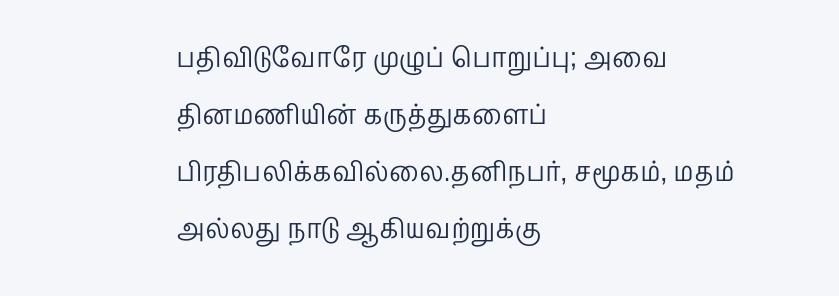பதிவிடுவோரே முழுப் பொறுப்பு; அவை தினமணியின் கருத்துகளைப் பிரதிபலிக்கவில்லை.தனிநபர், சமூகம், மதம் அல்லது நாடு ஆகியவற்றுக்கு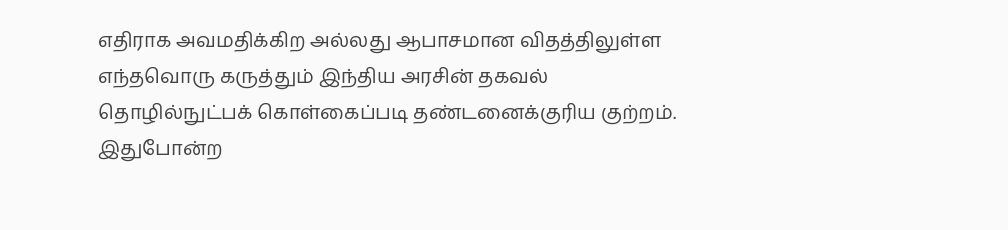எதிராக அவமதிக்கிற அல்லது ஆபாசமான விதத்திலுள்ள எந்தவொரு கருத்தும் இந்திய அரசின் தகவல் தொழில்நுட்பக் கொள்கைப்படி தண்டனைக்குரிய குற்றம். இதுபோன்ற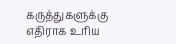கருத்துகளுக்கு எதிராக உரிய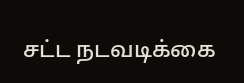சட்ட நடவடிக்கை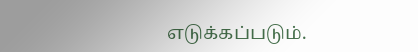எடுக்கப்படும்.